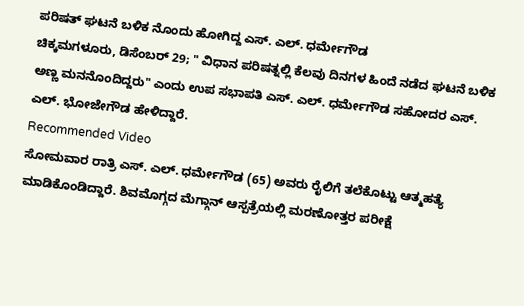ಪರಿಷತ್ ಘಟನೆ ಬಳಿಕ ನೊಂದು ಹೋಗಿದ್ದ ಎಸ್. ಎಲ್. ಧರ್ಮೇಗೌಡ
ಚಿಕ್ಕಮಗಳೂರು, ಡಿಸೆಂಬರ್ 29; " ವಿಧಾನ ಪರಿಷತ್ನಲ್ಲಿ ಕೆಲವು ದಿನಗಳ ಹಿಂದೆ ನಡೆದ ಘಟನೆ ಬಳಿಕ ಅಣ್ಣ ಮನನೊಂದಿದ್ದರು" ಎಂದು ಉಪ ಸಭಾಪತಿ ಎಸ್. ಎಲ್. ಧರ್ಮೇಗೌಡ ಸಹೋದರ ಎಸ್. ಎಲ್. ಭೋಜೇಗೌಡ ಹೇಳಿದ್ದಾರೆ.
Recommended Video
ಸೋಮವಾರ ರಾತ್ರಿ ಎಸ್. ಎಲ್. ಧರ್ಮೇಗೌಡ (65) ಅವರು ರೈಲಿಗೆ ತಲೆಕೊಟ್ಟು ಆತ್ಮಹತ್ಯೆ ಮಾಡಿಕೊಂಡಿದ್ದಾರೆ. ಶಿವಮೊಗ್ಗದ ಮೆಗ್ಗಾನ್ ಆಸ್ಪತ್ರೆಯಲ್ಲಿ ಮರಣೋತ್ತರ ಪರೀಕ್ಷೆ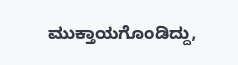ಮುಕ್ತಾಯಗೊಂಡಿದ್ದು,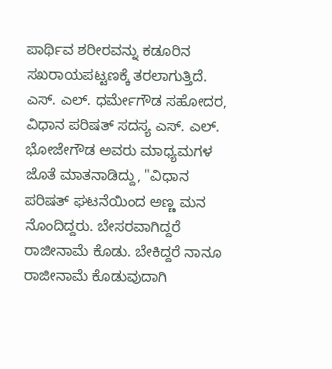ಪಾರ್ಥಿವ ಶರೀರವನ್ನು ಕಡೂರಿನ ಸಖರಾಯಪಟ್ಟಣಕ್ಕೆ ತರಲಾಗುತ್ತಿದೆ.
ಎಸ್. ಎಲ್. ಧರ್ಮೇಗೌಡ ಸಹೋದರ, ವಿಧಾನ ಪರಿಷತ್ ಸದಸ್ಯ ಎಸ್. ಎಲ್. ಭೋಜೇಗೌಡ ಅವರು ಮಾಧ್ಯಮಗಳ ಜೊತೆ ಮಾತನಾಡಿದ್ದು, "ವಿಧಾನ ಪರಿಷತ್ ಘಟನೆಯಿಂದ ಅಣ್ಣ ಮನ ನೊಂದಿದ್ದರು. ಬೇಸರವಾಗಿದ್ದರೆ ರಾಜೀನಾಮೆ ಕೊಡು. ಬೇಕಿದ್ದರೆ ನಾನೂ ರಾಜೀನಾಮೆ ಕೊಡುವುದಾಗಿ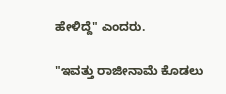ಹೇಳಿದ್ದೆ" ಎಂದರು.

"ಇವತ್ತು ರಾಜೀನಾಮೆ ಕೊಡಲು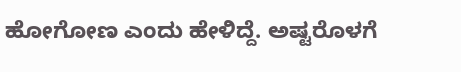ಹೋಗೋಣ ಎಂದು ಹೇಳಿದ್ದೆ. ಅಷ್ಟರೊಳಗೆ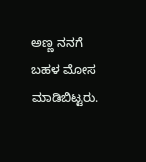ಅಣ್ಣ ನನಗೆ ಬಹಳ ಮೋಸ ಮಾಡಿಬಿಟ್ಟರು.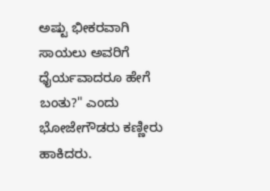ಅಷ್ಟು ಭೀಕರವಾಗಿ ಸಾಯಲು ಅವರಿಗೆ ಧೈರ್ಯವಾದರೂ ಹೇಗೆ ಬಂತು?" ಎಂದು ಭೋಜೇಗೌಡರು ಕಣ್ಣೀರು ಹಾಕಿದರು.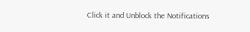Click it and Unblock the Notifications